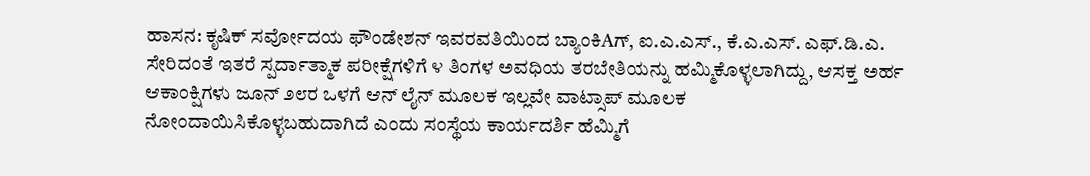ಹಾಸನ: ಕೃಷಿಕ್ ಸರ್ವೋದಯ ಫೌಂಡೇಶನ್ ಇವರವತಿಯಿಂದ ಬ್ಯಾಂಕಿAಗ್, ಐ.ಎ.ಎಸ್., ಕೆ.ಎ.ಎಸ್. ಎಫ್.ಡಿ.ಎ. ಸೇರಿದಂತೆ ಇತರೆ ಸ್ಪರ್ದಾತ್ಮಾಕ ಪರೀಕ್ಷೆಗಳಿಗೆ ೪ ತಿಂಗಳ ಅವಧಿಯ ತರಬೇತಿಯನ್ನು ಹಮ್ಮಿಕೊಳ್ಳಲಾಗಿದ್ದು, ಆಸಕ್ತ ಅರ್ಹ ಆಕಾಂಕ್ಷಿಗಳು ಜೂನ್ ೨೮ರ ಒಳಗೆ ಆನ್ ಲೈನ್ ಮೂಲಕ ಇಲ್ಲವೇ ವಾಟ್ಸಾಪ್ ಮೂಲಕ ನೋಂದಾಯಿಸಿಕೊಳ್ಳಬಹುದಾಗಿದೆ ಎಂದು ಸಂಸ್ಥೆಯ ಕಾರ್ಯದರ್ಶಿ ಹೆಮ್ಮಿಗೆ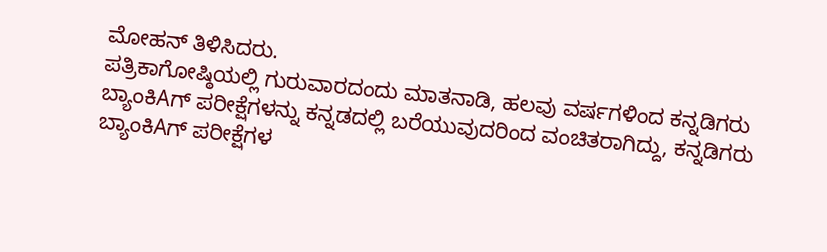ಮೋಹನ್ ತಿಳಿಸಿದರು.
ಪತ್ರಿಕಾಗೋಷ್ಠಿಯಲ್ಲಿ ಗುರುವಾರದಂದು ಮಾತನಾಡಿ, ಹಲವು ವರ್ಷಗಳಿಂದ ಕನ್ನಡಿಗರು ಬ್ಯಾಂಕಿAಗ್ ಪರೀಕ್ಷೆಗಳನ್ನು ಕನ್ನಡದಲ್ಲಿ ಬರೆಯುವುದರಿಂದ ವಂಚಿತರಾಗಿದ್ದು, ಕನ್ನಡಿಗರು ಬ್ಯಾಂಕಿAಗ್ ಪರೀಕ್ಷೆಗಳ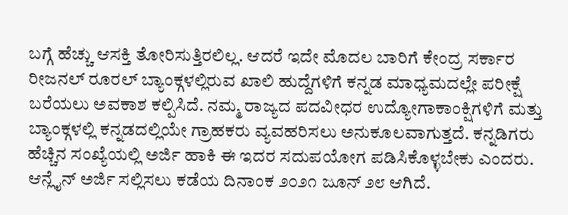ಬಗ್ಗೆ ಹೆಚ್ಚು ಆಸಕ್ತಿ ತೋರಿಸುತ್ತಿರಲಿಲ್ಲ. ಆದರೆ ಇದೇ ಮೊದಲ ಬಾರಿಗೆ ಕೇಂದ್ರ ಸರ್ಕಾರ ರೀಜನಲ್ ರೂರಲ್ ಬ್ಯಾಂಕ್ಗಳಲ್ಲಿರುವ ಖಾಲಿ ಹುದ್ದೆಗಳಿಗೆ ಕನ್ನಡ ಮಾಧ್ಯಮದಲ್ಲೇ ಪರೀಕ್ಷೆ ಬರೆಯಲು ಅವಕಾಶ ಕಲ್ಪಿಸಿದೆ. ನಮ್ಮ ರಾಜ್ಯದ ಪದವೀಧರ ಉದ್ಯೋಗಾಕಾಂಕ್ಷಿಗಳಿಗೆ ಮತ್ತು ಬ್ಯಾಂಕ್ಗಳಲ್ಲಿ ಕನ್ನಡದಲ್ಲಿಯೇ ಗ್ರಾಹಕರು ವ್ಯವಹರಿಸಲು ಅನುಕೂಲವಾಗುತ್ತದೆ. ಕನ್ನಡಿಗರು ಹೆಚ್ಚಿನ ಸಂಖ್ಯೆಯಲ್ಲಿ ಅರ್ಜಿ ಹಾಕಿ ಈ ಇದರ ಸದುಪಯೋಗ ಪಡಿಸಿಕೊಳ್ಳಬೇಕು ಎಂದರು. ಆನ್ಲೈನ್ ಅರ್ಜಿ ಸಲ್ಲಿಸಲು ಕಡೆಯ ದಿನಾಂಕ ೨೦೨೧ ಜೂನ್ ೨೮ ಆಗಿದೆ.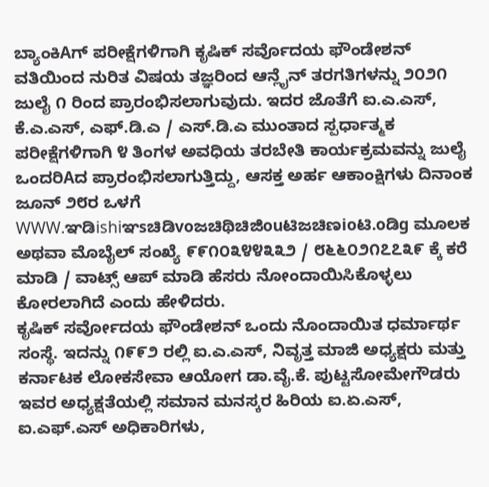ಬ್ಯಾಂಕಿAಗ್ ಪರೀಕ್ಷೆಗಳಿಗಾಗಿ ಕೃಷಿಕ್ ಸರ್ವೊದಯ ಫೌಂಡೇಶನ್ ವತಿಯಿಂದ ನುರಿತ ವಿಷಯ ತಜ್ಞರಿಂದ ಆನ್ಲೈನ್ ತರಗತಿಗಳನ್ನು ೨೦೨೧ ಜುಲೈ ೧ ರಿಂದ ಪ್ರಾರಂಭಿಸಲಾಗುವುದು. ಇದರ ಜೊತೆಗೆ ಐ.ಎ.ಎಸ್, ಕೆ.ಎ.ಎಸ್, ಎಫ್.ಡಿ.ಎ / ಎಸ್.ಡಿ.ಎ ಮುಂತಾದ ಸ್ಪರ್ಧಾತ್ಮಕ ಪರೀಕ್ಷೆಗಳಿಗಾಗಿ ೪ ತಿಂಗಳ ಅವಧಿಯ ತರಬೇತಿ ಕಾರ್ಯಕ್ರಮವನ್ನು ಜುಲೈ ಒಂದರಿAದ ಪ್ರಾರಂಭಿಸಲಾಗುತ್ತಿದ್ದು, ಆಸಕ್ತ ಅರ್ಹ ಆಕಾಂಕ್ಷಿಗಳು ದಿನಾಂಕ ಜೂನ್ ೨೮ರ ಒಳಗೆ WWW.ಞಡಿishiಞsಚಿಡಿvoಜಚಿಥಿಚಿಜಿouಟಿಜಚಿಣioಟಿ.oಡಿg ಮೂಲಕ ಅಥವಾ ಮೊಬೈಲ್ ಸಂಖ್ಯೆ ೯೯೧೦೩೪೪೩೩೨ / ೮೬೬೦೨೧೭೭೩೯ ಕ್ಕೆ ಕರೆ ಮಾಡಿ / ವಾಟ್ಸ್ ಆಪ್ ಮಾಡಿ ಹೆಸರು ನೋಂದಾಯಿಸಿಕೊಳ್ಳಲು ಕೋರಲಾಗಿದೆ ಎಂದು ಹೇಳಿದರು.
ಕೃಷಿಕ್ ಸರ್ವೋದಯ ಫೌಂಡೇಶನ್ ಒಂದು ನೊಂದಾಯಿತ ಧರ್ಮಾರ್ಥ ಸಂಸ್ಥೆ. ಇದನ್ನು ೧೯೯೨ ರಲ್ಲಿ ಐ.ಎ.ಎಸ್, ನಿವೃತ್ತ ಮಾಜಿ ಅಧ್ಯಕ್ಷರು ಮತ್ತು ಕರ್ನಾಟಕ ಲೋಕಸೇವಾ ಆಯೋಗ ಡಾ.ವೈ.ಕೆ. ಪುಟ್ಟಸೋಮೇಗೌಡರು ಇವರ ಅಧ್ಯಕ್ಷತೆಯಲ್ಲಿ ಸಮಾನ ಮನಸ್ಕರ ಹಿರಿಯ ಐ.ಏ.ಎಸ್, ಐ.ಎಫ್.ಎಸ್ ಅಧಿಕಾರಿಗಳು,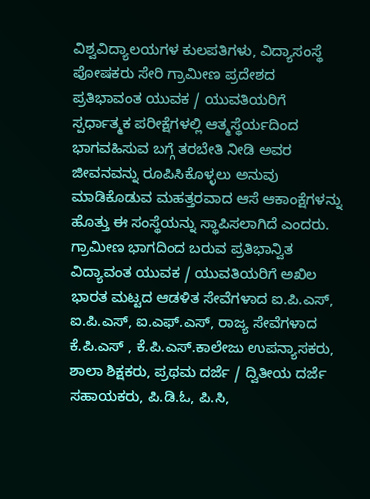ವಿಶ್ವವಿದ್ಯಾಲಯಗಳ ಕುಲಪತಿಗಳು, ವಿದ್ಯಾಸಂಸ್ಥೆ ಪೋಷಕರು ಸೇರಿ ಗ್ರಾಮೀಣ ಪ್ರದೇಶದ ಪ್ರತಿಭಾವಂತ ಯುವಕ / ಯುವತಿಯರಿಗೆ ಸ್ಪರ್ಧಾತ್ಮಕ ಪರೀಕ್ಷೆಗಳಲ್ಲಿ ಆತ್ಮಸ್ಥೆರ್ಯದಿಂದ ಭಾಗವಹಿಸುವ ಬಗ್ಗೆ ತರಬೇತಿ ನೀಡಿ ಅವರ ಜೀವನವನ್ನು ರೂಪಿಸಿಕೊಳ್ಳಲು ಅನುವು ಮಾಡಿಕೊಡುವ ಮಹತ್ತರವಾದ ಆಸೆ ಆಕಾಂಕ್ಷೆಗಳನ್ನು ಹೊತ್ತು ಈ ಸಂಸ್ಥೆಯನ್ನು ಸ್ಥಾಪಿಸಲಾಗಿದೆ ಎಂದರು. ಗ್ರಾಮೀಣ ಭಾಗದಿಂದ ಬರುವ ಪ್ರತಿಭಾನ್ವಿತ ವಿದ್ಯಾವಂತ ಯುವಕ / ಯುವತಿಯರಿಗೆ ಅಖಿಲ ಭಾರತ ಮಟ್ಟದ ಆಡಳಿತ ಸೇವೆಗಳಾದ ಐ.ಪಿ.ಎಸ್, ಐ.ಪಿ.ಎಸ್, ಐ.ಎಫ್.ಎಸ್, ರಾಜ್ಯ ಸೇವೆಗಳಾದ ಕೆ.ಪಿ.ಎಸ್ , ಕೆ.ಪಿ.ಎಸ್.ಕಾಲೇಜು ಉಪನ್ಯಾಸಕರು, ಶಾಲಾ ಶಿಕ್ಷಕರು, ಪ್ರಥಮ ದರ್ಜೆ / ದ್ವಿತೀಯ ದರ್ಜೆ ಸಹಾಯಕರು, ಪಿ.ಡಿ.ಓ, ಪಿ.ಸಿ,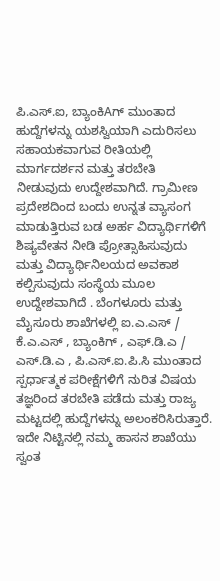ಪಿ.ಎಸ್.ಐ, ಬ್ಯಾಂಕಿAಗ್ ಮುಂತಾದ ಹುದ್ದೆಗಳನ್ನು ಯಶಸ್ವಿಯಾಗಿ ಎದುರಿಸಲು ಸಹಾಯಕವಾಗುವ ರೀತಿಯಲ್ಲಿ ಮಾರ್ಗದರ್ಶನ ಮತ್ತು ತರಬೇತಿ ನೀಡುವುದು ಉದ್ದೇಶವಾಗಿದೆ. ಗ್ರಾಮೀಣ ಪ್ರದೇಶದಿಂದ ಬಂದು ಉನ್ನತ ವ್ಯಾಸಂಗ ಮಾಡುತ್ತಿರುವ ಬಡ ಅರ್ಹ ವಿದ್ಯಾರ್ಥಿಗಳಿಗೆ ಶಿಷ್ಯವೇತನ ನೀಡಿ ಪ್ರೋತ್ಸಾಹಿಸುವುದು ಮತ್ತು ವಿದ್ಯಾರ್ಥಿನಿಲಯದ ಅವಕಾಶ ಕಲ್ಪಿಸುವುದು ಸಂಸ್ಥೆಯ ಮೂಲ ಉದ್ದೇಶವಾಗಿದೆ . ಬೆಂಗಳೂರು ಮತ್ತು ಮೈಸೂರು ಶಾಖೆಗಳಲ್ಲಿ ಐ.ಎ.ಎಸ್ / ಕೆ.ಎ.ಎಸ್ , ಬ್ಯಾಂಕಿಗ್ , ಎಫ್.ಡಿ.ಎ / ಎಸ್.ಡಿ.ಎ , ಪಿ.ಎಸ್.ಐ.ಪಿ.ಸಿ ಮುಂತಾದ ಸ್ಪರ್ಧಾತ್ಮಕ ಪರೀಕ್ಷೆಗಳಿಗೆ ನುರಿತ ವಿಷಯ ತಜ್ಞರಿಂದ ತರಬೇತಿ ಪಡೆದು ಮತ್ತು ರಾಜ್ಯ ಮಟ್ಟದಲ್ಲಿ ಹುದ್ದೆಗಳನ್ನು ಅಲಂಕರಿಸಿರುತ್ತಾರೆ. ಇದೇ ನಿಟ್ಟಿನಲ್ಲಿ ನಮ್ಮ ಹಾಸನ ಶಾಖೆಯು ಸ್ವಂತ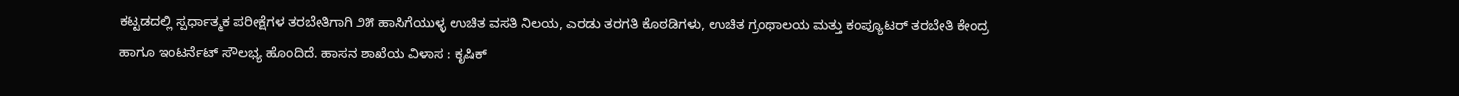ಕಟ್ಟಡದಲ್ಲಿ ಸ್ಪರ್ಧಾತ್ಮಕ ಪರೀಕ್ಷೆಗಳ ತರಬೇತಿಗಾಗಿ ೨೫ ಹಾಸಿಗೆಯುಳ್ಳ ಉಚಿತ ವಸತಿ ನಿಲಯ, ಎರಡು ತರಗತಿ ಕೊಠಡಿಗಳು, ಉಚಿತ ಗ್ರಂಥಾಲಯ ಮತ್ತು ಕಂಪ್ಯೂಟರ್ ತರಬೇತಿ ಕೇಂದ್ರ ಹಾಗೂ ಇಂಟರ್ನೆಟ್ ಸೌಲಭ್ಯ ಹೊಂದಿದೆ. ಹಾಸನ ಶಾಖೆಯ ವಿಳಾಸ : ಕೃಷಿಕ್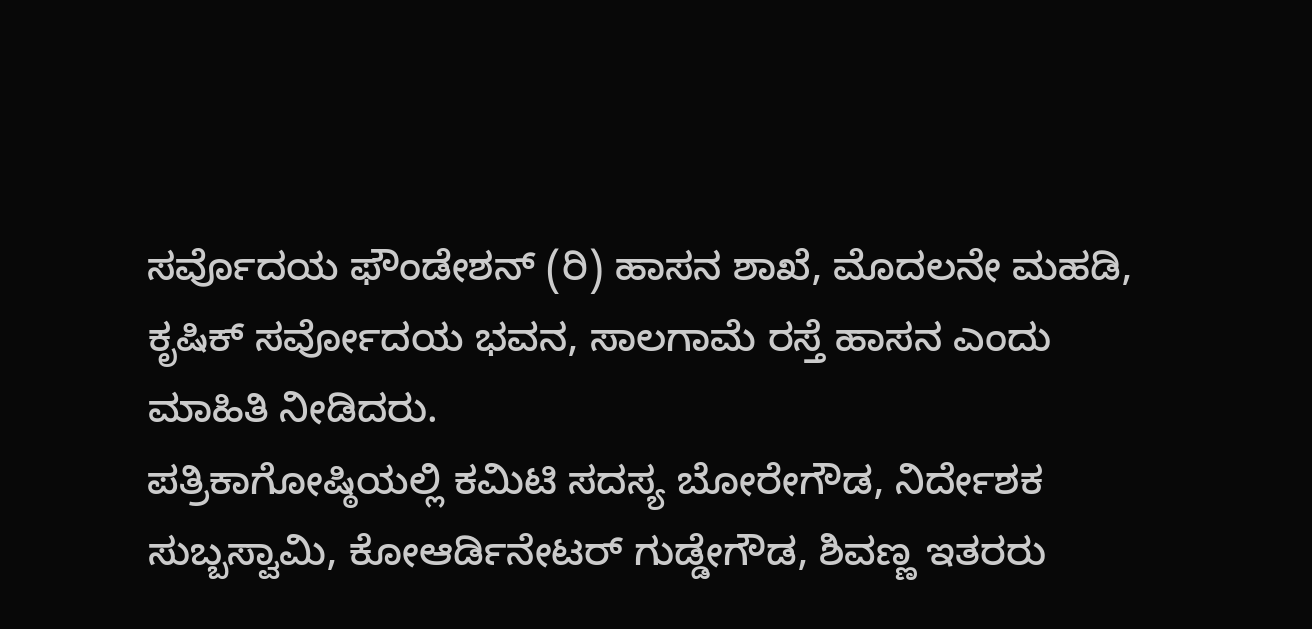ಸರ್ವೊದಯ ಫೌಂಡೇಶನ್ (ರಿ) ಹಾಸನ ಶಾಖೆ, ಮೊದಲನೇ ಮಹಡಿ, ಕೃಷಿಕ್ ಸರ್ವೋದಯ ಭವನ, ಸಾಲಗಾಮೆ ರಸ್ತೆ ಹಾಸನ ಎಂದು ಮಾಹಿತಿ ನೀಡಿದರು.
ಪತ್ರಿಕಾಗೋಷ್ಠಿಯಲ್ಲಿ ಕಮಿಟಿ ಸದಸ್ಯ ಬೋರೇಗೌಡ, ನಿರ್ದೇಶಕ ಸುಬ್ಬಸ್ವಾಮಿ, ಕೋಆರ್ಡಿನೇಟರ್ ಗುಡ್ಡೇಗೌಡ, ಶಿವಣ್ಣ ಇತರರು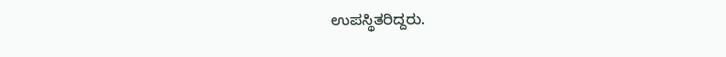ಉಪಸ್ಥಿತರಿದ್ದರು.